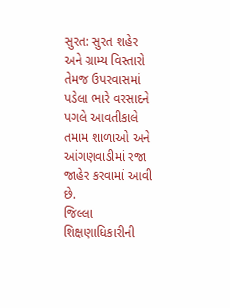સુરત: સુરત શહેર અને ગ્રામ્ય વિસ્તારો તેમજ ઉપરવાસમાં પડેલા ભારે વરસાદને પગલે આવતીકાલે તમામ શાળાઓ અને આંગણવાડીમાં રજા જાહેર કરવામાં આવી છે.
જિલ્લા શિક્ષણાધિકારીની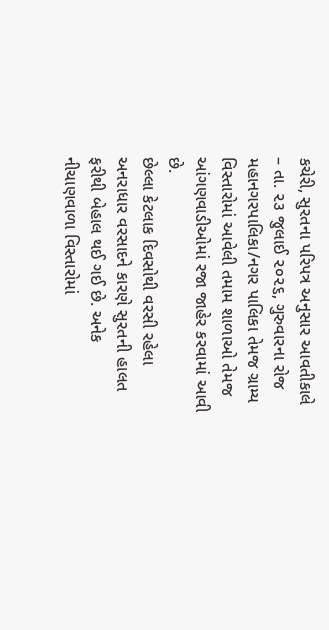કચેરી, સુરતના પરિપત્ર અનુસાર આવતીકાલે – તા. ૨૩ જુલાઈ ૨૦૨૬, ગુરુવારના રોજ મહાનગરપાલિકા/નગર પાલિકા તેમજ ગ્રામ્ય વિસ્તારોમાં આવેલી તમામ શાળાઓ તેમજ આંગણવાડીઓમાં રજા જાહેર કરવામાં આવી છે.
છેલ્લા કેટલાક દિવસોથી વરસી રહેલા અનરાધાર વરસાદને કારણે સુરતની હાલત ફરીથી બેહાલ થઈ ગઈ છે. અનેક નીચાણવાળા વિસ્તારોમાં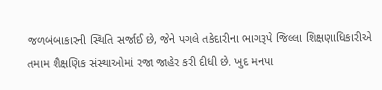જળબંબાકારની સ્થિતિ સર્જાઈ છે, જેને પગલે તકેદારીના ભાગરૂપે જિલ્લા શિક્ષણાધિકારીએ તમામ શૈક્ષણિક સંસ્થાઓમાં રજા જાહેર કરી દીધી છે. ખુદ મનપા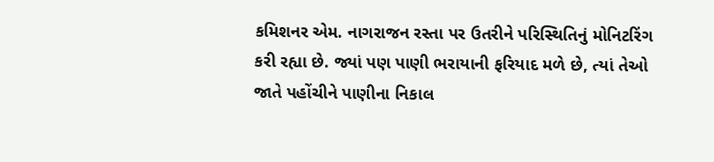કમિશનર એમ. નાગરાજન રસ્તા પર ઉતરીને પરિસ્થિતિનું મોનિટરિંગ કરી રહ્યા છે. જ્યાં પણ પાણી ભરાયાની ફરિયાદ મળે છે, ત્યાં તેઓ જાતે પહોંચીને પાણીના નિકાલ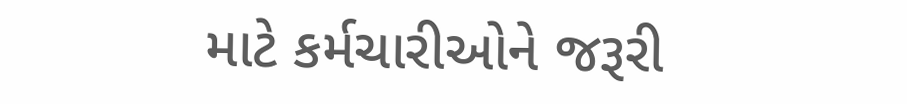માટે કર્મચારીઓને જરૂરી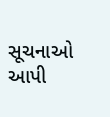સૂચનાઓ આપી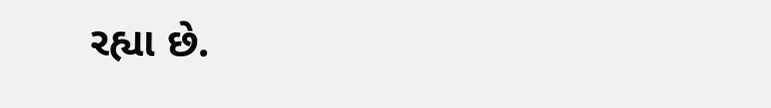રહ્યા છે.